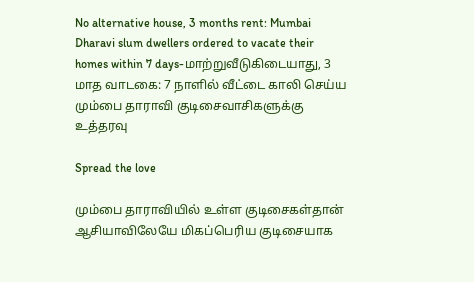No alternative house, 3 months rent: Mumbai Dharavi slum dwellers ordered to vacate their homes within 7 days-மாற்றுவீடுகிடையாது, 3 மாத வாடகை: 7 நாளில் வீட்டை காலி செய்ய மும்பை தாராவி குடிசைவாசிகளுக்கு உத்தரவு

Spread the love

மும்பை தாராவியில் உள்ள குடிசைகள்தான் ஆசியாவிலேயே மிகப்பெரிய குடிசையாக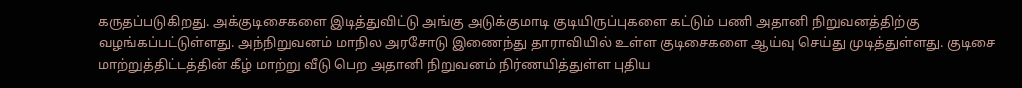கருதப்படுகிறது. அக்குடிசைகளை இடித்துவிட்டு அங்கு அடுக்குமாடி குடியிருப்புகளை கட்டும் பணி அதானி நிறுவனத்திற்கு வழங்கப்பட்டுள்ளது. அந்நிறுவனம் மாநில அரசோடு இணைந்து தாராவியில் உள்ள குடிசைகளை ஆய்வு செய்து முடித்துள்ளது. குடிசை மாற்றுத்திட்டத்தின் கீழ் மாற்று வீடு பெற அதானி நிறுவனம் நிர்ணயித்துள்ள புதிய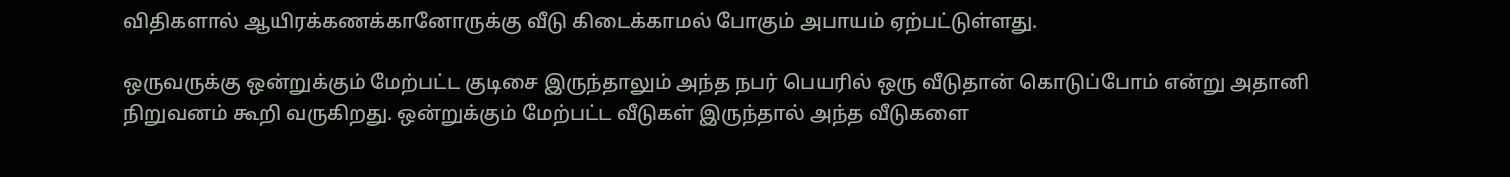விதிகளால் ஆயிரக்கணக்கானோருக்கு வீடு கிடைக்காமல் போகும் அபாயம் ஏற்பட்டுள்ளது.

ஒருவருக்கு ஒன்றுக்கும் மேற்பட்ட குடிசை இருந்தாலும் அந்த நபர் பெயரில் ஒரு வீடுதான் கொடுப்போம் என்று அதானி நிறுவனம் கூறி வருகிறது. ஒன்றுக்கும் மேற்பட்ட வீடுகள் இருந்தால் அந்த வீடுகளை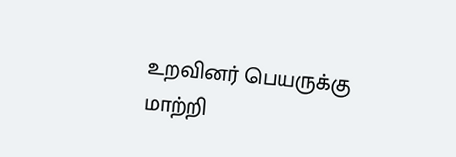உறவினர் பெயருக்கு மாற்றி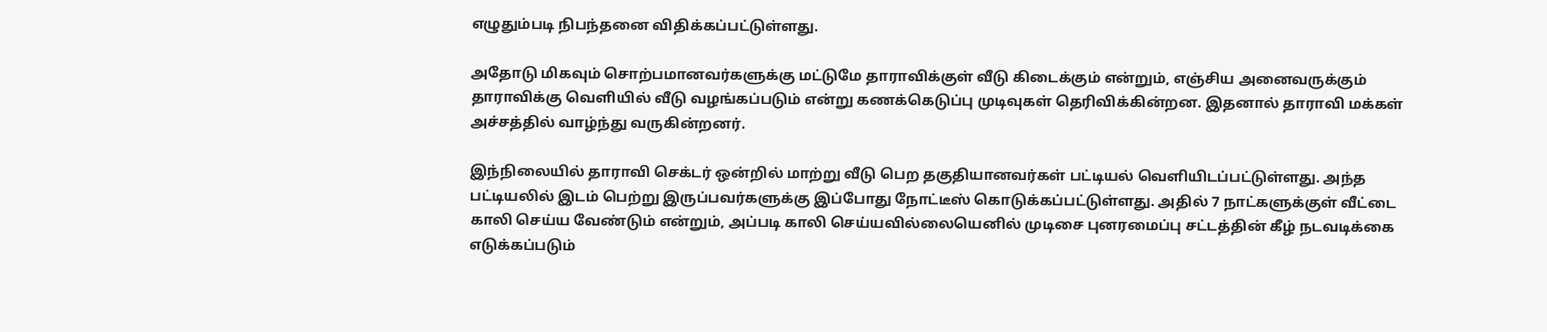எழுதும்படி நிபந்தனை விதிக்கப்பட்டுள்ளது.

அதோடு மிகவும் சொற்பமானவர்களுக்கு மட்டுமே தாராவிக்குள் வீடு கிடைக்கும் என்றும், எஞ்சிய அனைவருக்கும் தாராவிக்கு வெளியில் வீடு வழங்கப்படும் என்று கணக்கெடுப்பு முடிவுகள் தெரிவிக்கின்றன. இதனால் தாராவி மக்கள் அச்சத்தில் வாழ்ந்து வருகின்றனர்.

இந்நிலையில் தாராவி செக்டர் ஒன்றில் மாற்று வீடு பெற தகுதியானவர்கள் பட்டியல் வெளியிடப்பட்டுள்ளது. அந்த பட்டியலில் இடம் பெற்று இருப்பவர்களுக்கு இப்போது நோட்டீஸ் கொடுக்கப்பட்டுள்ளது. அதில் 7 நாட்களுக்குள் வீட்டை காலி செய்ய வேண்டும் என்றும், அப்படி காலி செய்யவில்லையெனில் முடிசை புனரமைப்பு சட்டத்தின் கீழ் நடவடிக்கை எடுக்கப்படும்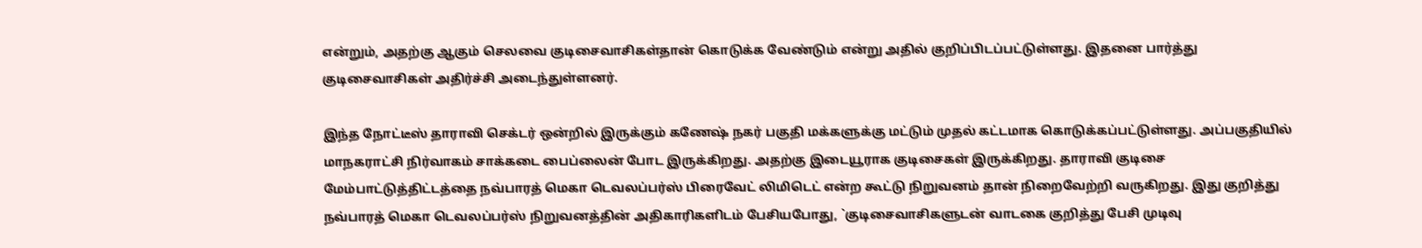என்றும், அதற்கு ஆகும் செலவை குடிசைவாசிகள்தான் கொடுக்க வேண்டும் என்று அதில் குறிப்பிடப்பட்டுள்ளது. இதனை பார்த்து குடிசைவாசிகள் அதிர்ச்சி அடைந்துள்ளனர்.

இந்த நோட்டீஸ் தாராவி செக்டர் ஒன்றில் இருக்கும் கணேஷ் நகர் பகுதி மக்களுக்கு மட்டும் முதல் கட்டமாக கொடுக்கப்பட்டுள்ளது. அப்பகுதியில் மாநகராட்சி நிர்வாகம் சாக்கடை பைப்லைன் போட இருக்கிறது. அதற்கு இடையூராக குடிசைகள் இருக்கிறது. தாராவி குடிசை மேம்பாட்டுத்திட்டத்தை நவ்பாரத் மெகா டெவலப்பர்ஸ் பிரைவேட் லிமிடெட் என்ற கூட்டு நிறுவனம் தான் நிறைவேற்றி வருகிறது. இது குறித்து நவ்பாரத் மெகா டெவலப்பர்ஸ் நிறுவனத்தின் அதிகாரிகளிடம் பேசியபோது, `குடிசைவாசிகளுடன் வாடகை குறித்து பேசி முடிவு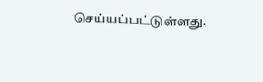செய்யப்பட்டுள்ளது.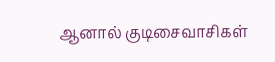ஆனால் குடிசைவாசிகள்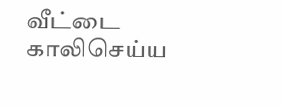வீட்டை காலிசெய்ய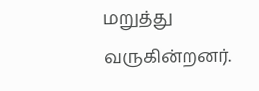மறுத்து வருகின்றனர்.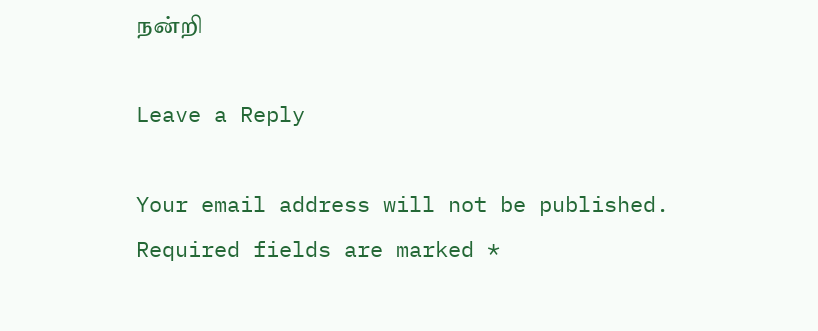நன்றி

Leave a Reply

Your email address will not be published. Required fields are marked *